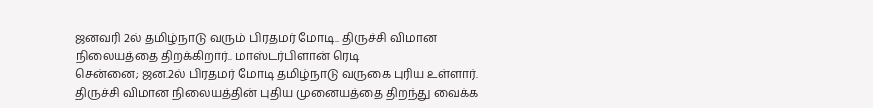ஜனவரி 2ல் தமிழ்நாடு வரும் பிரதமர் மோடி.. திருச்சி விமான நிலையத்தை திறக்கிறார்.. மாஸ்டர்பிளான் ரெடி
சென்னை; ஜன.2ல் பிரதமர் மோடி தமிழ்நாடு வருகை புரிய உள்ளார். திருச்சி விமான நிலையத்தின் புதிய முனையத்தை திறந்து வைக்க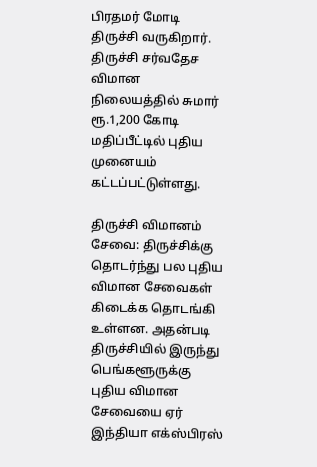பிரதமர் மோடி திருச்சி வருகிறார்.
திருச்சி சர்வதேச விமான நிலையத்தில் சுமார் ரூ.1,200 கோடி மதிப்பீட்டில் புதிய முனையம் கட்டப்பட்டுள்ளது.

திருச்சி விமானம் சேவை: திருச்சிக்கு தொடர்ந்து பல புதிய விமான சேவைகள் கிடைக்க தொடங்கி உள்ளன. அதன்படி திருச்சியில் இருந்து பெங்களூருக்கு புதிய விமான சேவையை ஏர் இந்தியா எக்ஸ்பிரஸ்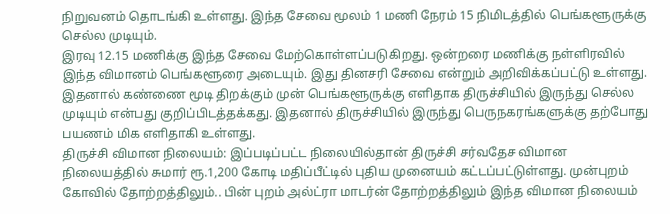நிறுவனம் தொடங்கி உள்ளது. இந்த சேவை மூலம் 1 மணி நேரம் 15 நிமிடத்தில் பெங்களூருக்கு செல்ல முடியும்.
இரவு 12.15 மணிக்கு இந்த சேவை மேற்கொள்ளப்படுகிறது. ஒன்றரை மணிக்கு நள்ளிரவில் இந்த விமானம் பெங்களூரை அடையும். இது தினசரி சேவை என்றும் அறிவிக்கப்பட்டு உள்ளது. இதனால் கண்ணை மூடி திறக்கும் முன் பெங்களூருக்கு எளிதாக திருச்சியில் இருந்து செல்ல முடியும் என்பது குறிப்பிடத்தக்கது. இதனால் திருச்சியில் இருந்து பெருநகரங்களுக்கு தற்போது பயணம் மிக எளிதாகி உள்ளது.
திருச்சி விமான நிலையம்: இப்படிப்பட்ட நிலையில்தான் திருச்சி சர்வதேச விமான நிலையத்தில் சுமார் ரூ.1,200 கோடி மதிப்பீட்டில் புதிய முனையம் கட்டப்பட்டுள்ளது. முன்புறம் கோவில் தோற்றத்திலும்.. பின் புறம் அல்ட்ரா மாடர்ன் தோற்றத்திலும் இந்த விமான நிலையம்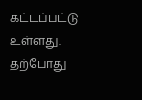கட்டப்பட்டு உள்ளது.
தற்போது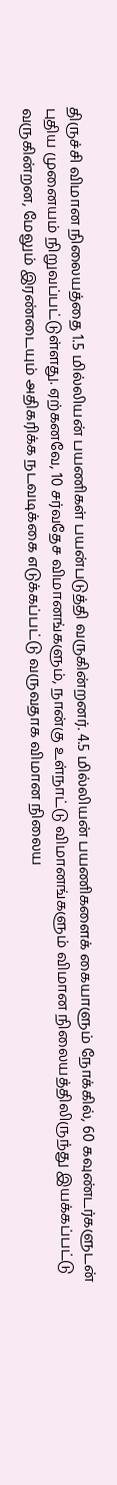திருச்சி விமான நிலையத்தை 1.5 மில்லியன் பயணிகள் பயன்படுத்தி வருகின்றனர். 4.5 மில்லியன் பயணிகளைக் கையாளும் நோக்கில், 60 கவுண்டர்களுடன் புதிய முனையம் நிறுவப்பட்டுள்ளது. ஏற்கனவே, 10 சர்வதேச விமானங்களும், நான்கு உள்நாட்டு விமானங்களும் விமான நிலையத்திலிருந்து இயக்கப்பட்டு வருகின்றன, மேலும் இரண்டையும் அதிகரிக்க நடவடிக்கை எடுக்கப்பட்டு வருவதாக விமான நிலைய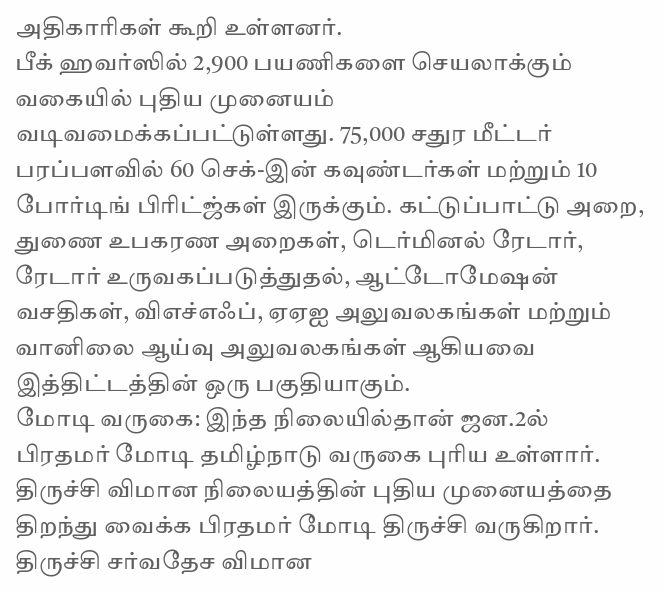அதிகாரிகள் கூறி உள்ளனர்.
பீக் ஹவர்ஸில் 2,900 பயணிகளை செயலாக்கும் வகையில் புதிய முனையம் வடிவமைக்கப்பட்டுள்ளது. 75,000 சதுர மீட்டர் பரப்பளவில் 60 செக்-இன் கவுண்டர்கள் மற்றும் 10 போர்டிங் பிரிட்ஜ்கள் இருக்கும். கட்டுப்பாட்டு அறை, துணை உபகரண அறைகள், டெர்மினல் ரேடார், ரேடார் உருவகப்படுத்துதல், ஆட்டோமேஷன் வசதிகள், விஎச்எஃப், ஏஏஐ அலுவலகங்கள் மற்றும் வானிலை ஆய்வு அலுவலகங்கள் ஆகியவை இத்திட்டத்தின் ஒரு பகுதியாகும்.
மோடி வருகை: இந்த நிலையில்தான் ஜன.2ல் பிரதமர் மோடி தமிழ்நாடு வருகை புரிய உள்ளார். திருச்சி விமான நிலையத்தின் புதிய முனையத்தை திறந்து வைக்க பிரதமர் மோடி திருச்சி வருகிறார். திருச்சி சர்வதேச விமான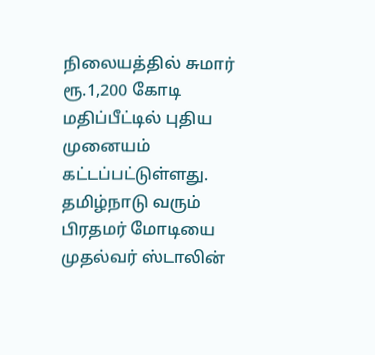நிலையத்தில் சுமார் ரூ.1,200 கோடி மதிப்பீட்டில் புதிய முனையம் கட்டப்பட்டுள்ளது.
தமிழ்நாடு வரும் பிரதமர் மோடியை முதல்வர் ஸ்டாலின்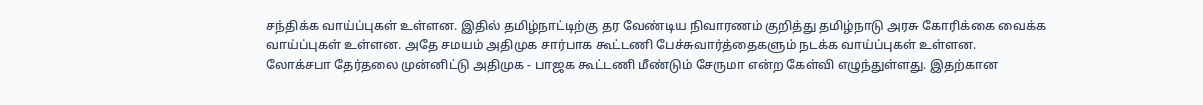சந்திக்க வாய்ப்புகள் உள்ளன. இதில் தமிழ்நாட்டிற்கு தர வேண்டிய நிவாரணம் குறித்து தமிழ்நாடு அரசு கோரிக்கை வைக்க வாய்ப்புகள் உள்ளன. அதே சமயம் அதிமுக சார்பாக கூட்டணி பேச்சுவார்த்தைகளும் நடக்க வாய்ப்புகள் உள்ளன.
லோக்சபா தேர்தலை முன்னிட்டு அதிமுக - பாஜக கூட்டணி மீண்டும் சேருமா என்ற கேள்வி எழுந்துள்ளது. இதற்கான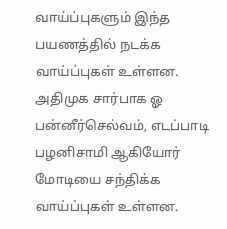வாய்ப்புகளும் இந்த பயணத்தில் நடக்க வாய்ப்புகள் உள்ளன. அதிமுக சார்பாக ஓ பன்னீர்செல்வம், எடப்பாடி பழனிசாமி ஆகியோர் மோடியை சந்திக்க வாய்ப்புகள் உள்ளன.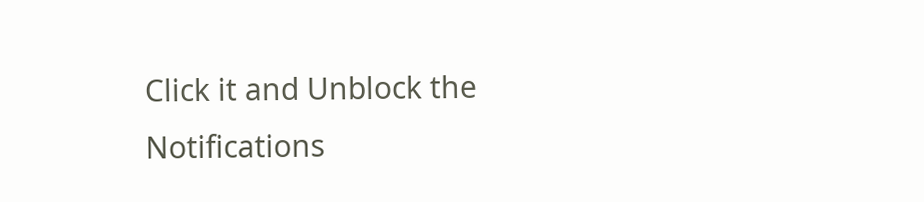Click it and Unblock the Notifications